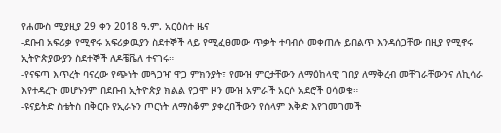የሐሙስ ሚያዚያ 29 ቀን 2018 ዓ.ም. አርዕስተ ዜና
-ደቡብ አፍሪቃ የሚኖሩ አፍሪቃዉያን ስደተኞች ላይ የሚፈፀመው ጥቃት ተባብሶ መቀጠሉ ይበልጥ እንዳሰጋቸው በዚያ የሚኖሩ ኢትዮጵያውያን ስደተኞች ለዶቼቬለ ተናገሩ።
-የናፍጣ እጥረት ባናረው የጭነት መጓጋዣ ዋጋ ምክንያት፣ የሙዝ ምርታቸውን ለማዕከላዊ ገበያ ለማቅረብ መቸገራቸውንና ለኪሳራ እየተዳረጉ መሆኑንም በደቡብ ኢትዮጵያ ክልል የጋሞ ዞን ሙዝ አምራች አርሶ አደሮች ዐሳወቁ።
-ዩናይትድ ስቴትስ በቅርቡ የኢራኑን ጦርነት ለማስቆም ያቀረበችውን የሰላም እቅድ እየገመገመች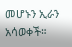መሆኑን ኢራን አሳወቀች።